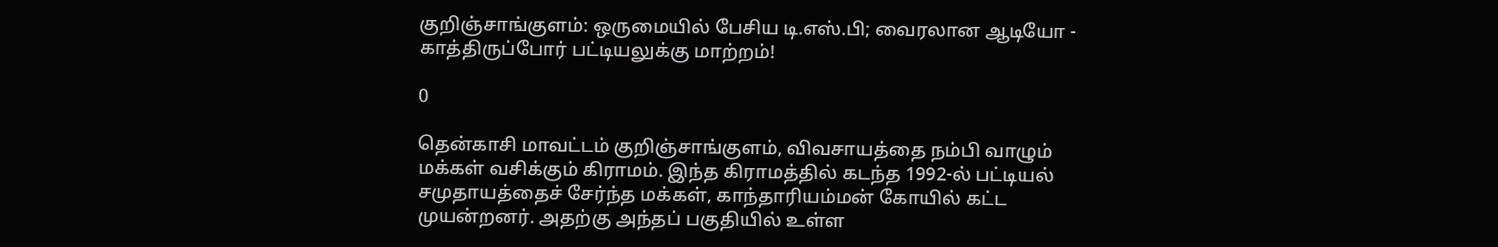குறிஞ்சாங்குளம்: ஒருமையில் பேசிய டி.எஸ்.பி; வைரலான ஆடியோ - காத்திருப்போர் பட்டியலுக்கு மாற்றம்!

0

தென்காசி மாவட்டம் குறிஞ்சாங்குளம், விவசாயத்தை நம்பி வாழும் மக்கள் வசிக்கும் கிராமம். இந்த கிராமத்தில் கடந்த 1992-ல் பட்டியல் சமுதாயத்தைச் சேர்ந்த மக்கள், காந்தாரியம்மன் கோயில் கட்ட முயன்றனர். அதற்கு அந்தப் பகுதியில் உள்ள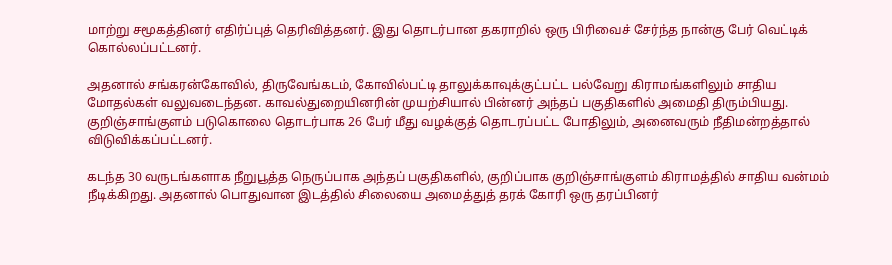மாற்று சமூகத்தினர் எதிர்ப்புத் தெரிவித்தனர். இது தொடர்பான தகராறில் ஒரு பிரிவைச் சேர்ந்த நான்கு பேர் வெட்டிக் கொல்லப்பட்டனர்.

அதனால் சங்கரன்கோவில், திருவேங்கடம், கோவில்பட்டி தாலுக்காவுக்குட்பட்ட பல்வேறு கிராமங்களிலும் சாதிய மோதல்கள் வலுவடைந்தன. காவல்துறையினரின் முயற்சியால் பின்னர் அந்தப் பகுதிகளில் அமைதி திரும்பியது. குறிஞ்சாங்குளம் படுகொலை தொடர்பாக 26 பேர் மீது வழக்குத் தொடரப்பட்ட போதிலும், அனைவரும் நீதிமன்றத்தால் விடுவிக்கப்பட்டனர்.

கடந்த 30 வருடங்களாக நீறுபூத்த நெருப்பாக அந்தப் பகுதிகளில், குறிப்பாக குறிஞ்சாங்குளம் கிராமத்தில் சாதிய வன்மம் நீடிக்கிறது. அதனால் பொதுவான இடத்தில் சிலையை அமைத்துத் தரக் கோரி ஒரு தரப்பினர்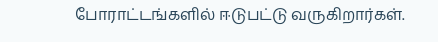போராட்டங்களில் ஈடுபட்டு வருகிறார்கள்.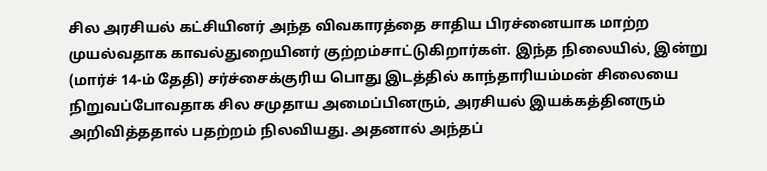சில அரசியல் கட்சியினர் அந்த விவகாரத்தை சாதிய பிரச்னையாக மாற்ற முயல்வதாக காவல்துறையினர் குற்றம்சாட்டுகிறார்கள். இந்த நிலையில், இன்று (மார்ச் 14-ம் தேதி) சர்ச்சைக்குரிய பொது இடத்தில் காந்தாரியம்மன் சிலையை நிறுவப்போவதாக சில சமுதாய அமைப்பினரும், அரசியல் இயக்கத்தினரும் அறிவித்ததால் பதற்றம் நிலவியது. அதனால் அந்தப்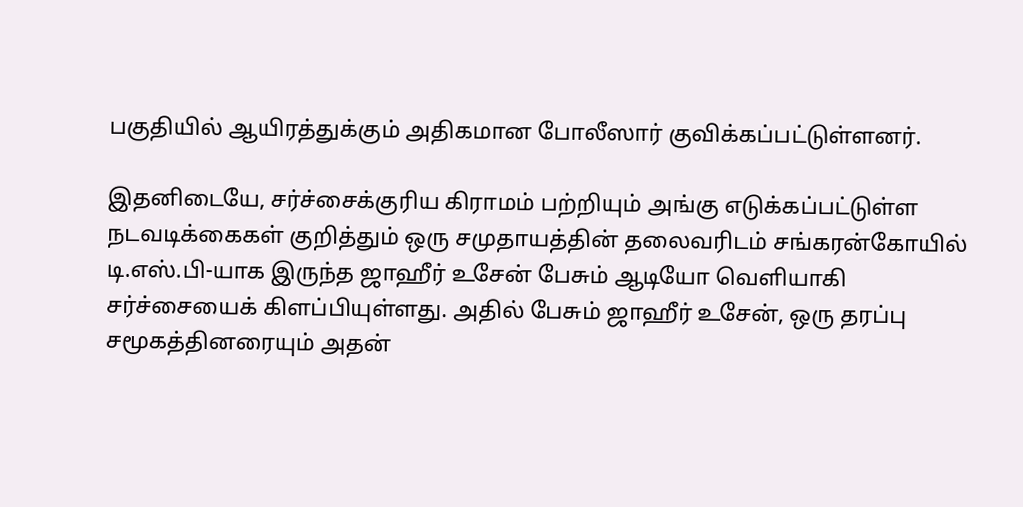பகுதியில் ஆயிரத்துக்கும் அதிகமான போலீஸார் குவிக்கப்பட்டுள்ளனர்.

இதனிடையே, சர்ச்சைக்குரிய கிராமம் பற்றியும் அங்கு எடுக்கப்பட்டுள்ள நடவடிக்கைகள் குறித்தும் ஒரு சமுதாயத்தின் தலைவரிடம் சங்கரன்கோயில் டி.எஸ்.பி-யாக இருந்த ஜாஹீர் உசேன் பேசும் ஆடியோ வெளியாகி சர்ச்சையைக் கிளப்பியுள்ளது. அதில் பேசும் ஜாஹீர் உசேன், ஒரு தரப்பு சமூகத்தினரையும் அதன்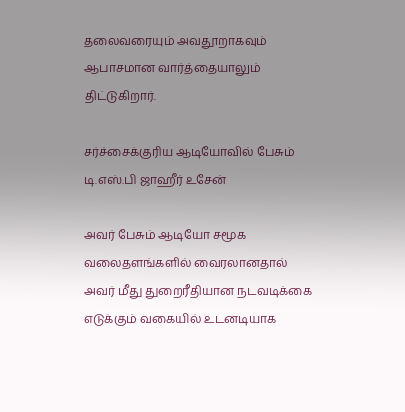தலைவரையும் அவதூறாகவும் ஆபாசமான வார்த்தையாலும் திட்டுகிறார்.

சர்ச்சைக்குரிய ஆடியோவில் பேசும் டி.எஸ்.பி ஜாஹீர் உசேன்

அவர் பேசும் ஆடியோ சமூக வலைதளங்களில் வைரலானதால் அவர் மீது துறைரீதியான நடவடிக்கை எடுக்கும் வகையில் உடனடியாக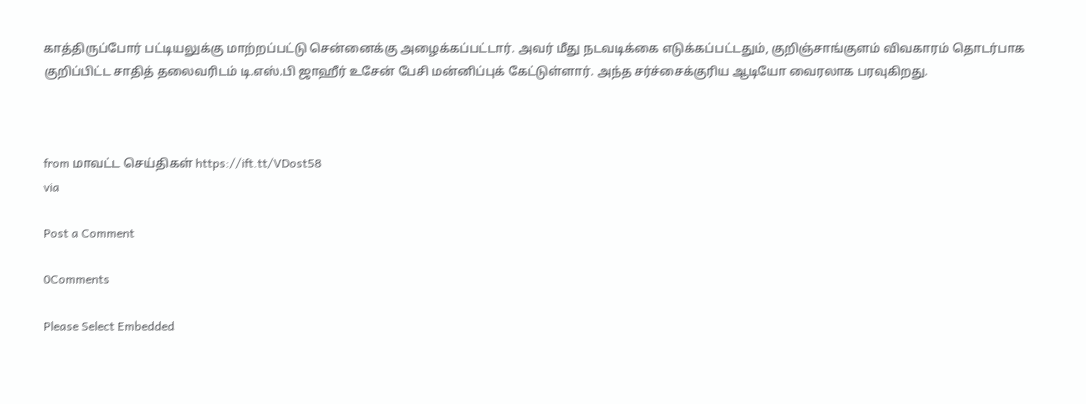காத்திருப்போர் பட்டியலுக்கு மாற்றப்பட்டு சென்னைக்கு அழைக்கப்பட்டார். அவர் மீது நடவடிக்கை எடுக்கப்பட்டதும், குறிஞ்சாங்குளம் விவகாரம் தொடர்பாக குறிப்பிட்ட சாதித் தலைவரிடம் டி.எஸ்.பி ஜாஹீர் உசேன் பேசி மன்னிப்புக் கேட்டுள்ளார். அந்த சர்ச்சைக்குரிய ஆடியோ வைரலாக பரவுகிறது.



from மாவட்ட செய்திகள் https://ift.tt/VDost58
via

Post a Comment

0Comments

Please Select Embedded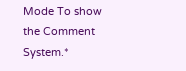Mode To show the Comment System.*